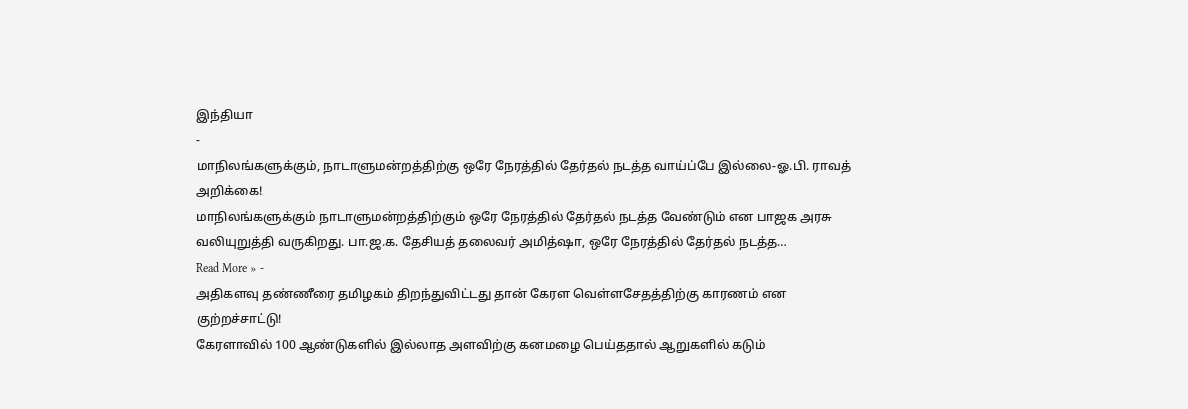இந்தியா
-
மாநிலங்களுக்கும், நாடாளுமன்றத்திற்கு ஒரே நேரத்தில் தேர்தல் நடத்த வாய்ப்பே இல்லை-ஓ.பி. ராவத் அறிக்கை!
மாநிலங்களுக்கும் நாடாளுமன்றத்திற்கும் ஒரே நேரத்தில் தேர்தல் நடத்த வேண்டும் என பாஜக அரசு வலியுறுத்தி வருகிறது. பா.ஜ.க. தேசியத் தலைவர் அமித்ஷா, ஒரே நேரத்தில் தேர்தல் நடத்த…
Read More » -
அதிகளவு தண்ணீரை தமிழகம் திறந்துவிட்டது தான் கேரள வெள்ளசேதத்திற்கு காரணம் என குற்றச்சாட்டு!
கேரளாவில் 100 ஆண்டுகளில் இல்லாத அளவிற்கு கனமழை பெய்ததால் ஆறுகளில் கடும்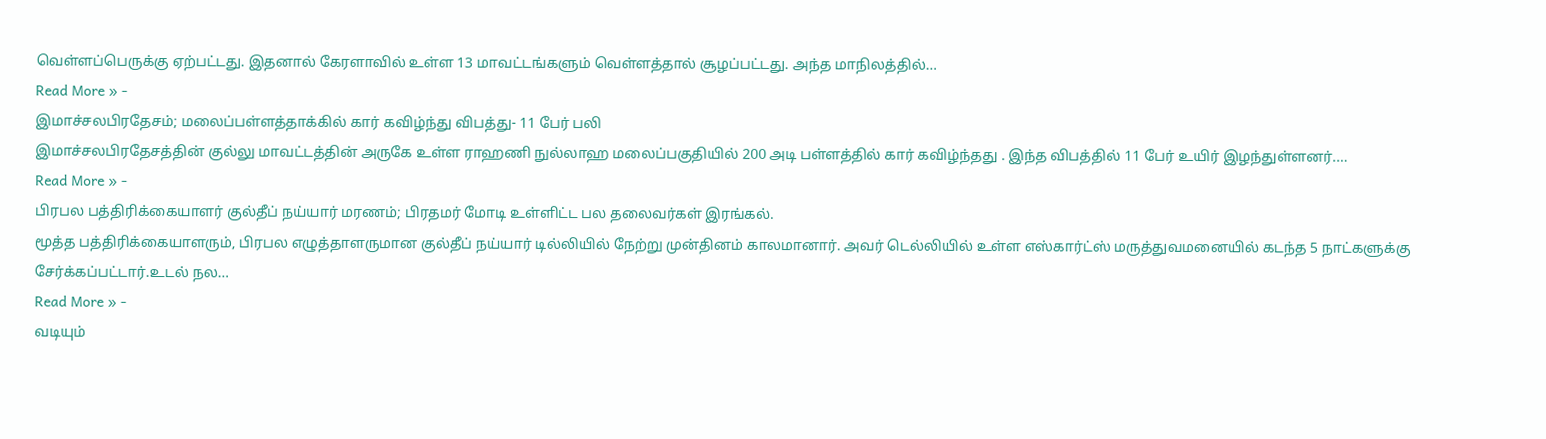வெள்ளப்பெருக்கு ஏற்பட்டது. இதனால் கேரளாவில் உள்ள 13 மாவட்டங்களும் வெள்ளத்தால் சூழப்பட்டது. அந்த மாநிலத்தில்…
Read More » -
இமாச்சலபிரதேசம்; மலைப்பள்ளத்தாக்கில் கார் கவிழ்ந்து விபத்து- 11 பேர் பலி
இமாச்சலபிரதேசத்தின் குல்லு மாவட்டத்தின் அருகே உள்ள ராஹணி நுல்லாஹ மலைப்பகுதியில் 200 அடி பள்ளத்தில் கார் கவிழ்ந்தது . இந்த விபத்தில் 11 பேர் உயிர் இழந்துள்ளனர்.…
Read More » -
பிரபல பத்திரிக்கையாளர் குல்தீப் நய்யார் மரணம்; பிரதமர் மோடி உள்ளிட்ட பல தலைவர்கள் இரங்கல்.
மூத்த பத்திரிக்கையாளரும், பிரபல எழுத்தாளருமான குல்தீப் நய்யார் டில்லியில் நேற்று முன்தினம் காலமானார். அவர் டெல்லியில் உள்ள எஸ்கார்ட்ஸ் மருத்துவமனையில் கடந்த 5 நாட்களுக்கு சேர்க்கப்பட்டார்.உடல் நல…
Read More » -
வடியும்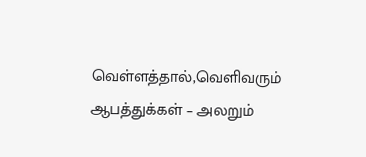வெள்ளத்தால்,வெளிவரும் ஆபத்துக்கள் – அலறும்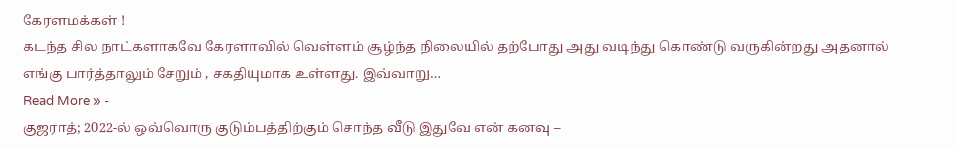கேரளமக்கள் !
கடந்த சில நாட்களாகவே கேரளாவில் வெள்ளம் சூழ்ந்த நிலையில் தற்போது அது வடிந்து கொண்டு வருகின்றது அதனால் எங்கு பார்த்தாலும் சேறும் , சகதியுமாக உள்ளது. இவ்வாறு…
Read More » -
குஜராத்; 2022-ல் ஒவ்வொரு குடும்பத்திற்கும் சொந்த வீடு இதுவே என் கனவு –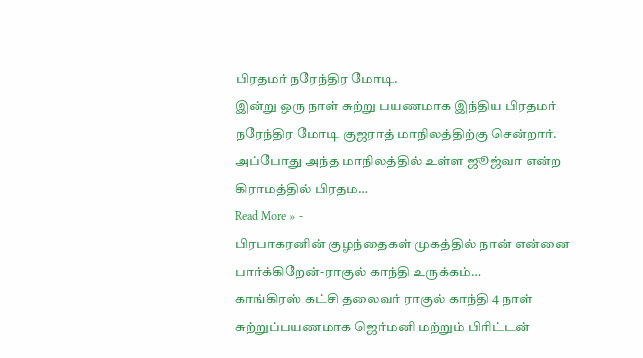பிரதமர் நரேந்திர மோடி.
இன்று ஒரு நாள் சுற்று பயணமாக இந்திய பிரதமர் நரேந்திர மோடி குஜராத் மாநிலத்திற்கு சென்றார். அப்போது அந்த மாநிலத்தில் உள்ள ஜூஜ்வா என்ற கிராமத்தில் பிரதம…
Read More » -
பிரபாகரனின் குழந்தைகள் முகத்தில் நான் என்னை பார்க்கிறேன்-ராகுல் காந்தி உருக்கம்…
காங்கிரஸ் கட்சி தலைவர் ராகுல் காந்தி 4 நாள் சுற்றுப்பயணமாக ஜெர்மனி மற்றும் பிரிட்டன்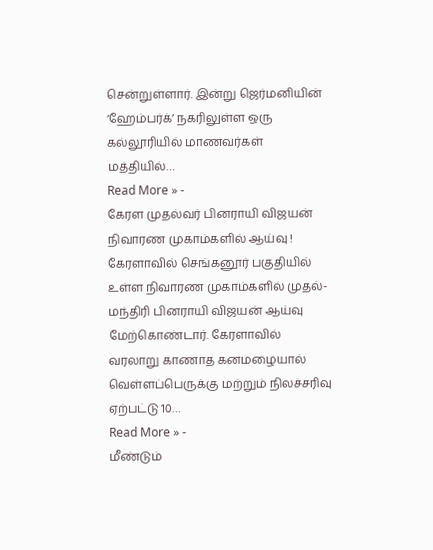சென்றுள்ளார். இன்று ஜெர்மனியின் ‘ஹேம்பர்க்’ நகரிலுள்ள ஒரு கல்லூரியில் மாணவர்கள் மத்தியில்…
Read More » -
கேரள முதல்வர் பினராயி விஜயன் நிவாரண முகாம்களில் ஆய்வு !
கேரளாவில் செங்கனூர் பகுதியில் உள்ள நிவாரண முகாம்களில் முதல்-மந்திரி பினராயி விஜயன் ஆய்வு மேற்கொண்டார். கேரளாவில் வரலாறு காணாத கனமழையால் வெள்ளப்பெருக்கு மற்றும் நிலச்சரிவு ஏற்பட்டு 10…
Read More » -
மீண்டும்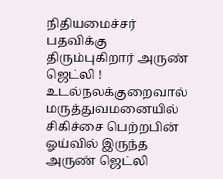நிதியமைச்சர் பதவிக்கு திரும்புகிறார் அருண் ஜெட்லி !
உடல்நலக்குறைவால் மருத்துவமனையில் சிகிச்சை பெற்றபின் ஓய்வில் இருந்த அருண் ஜெட்லி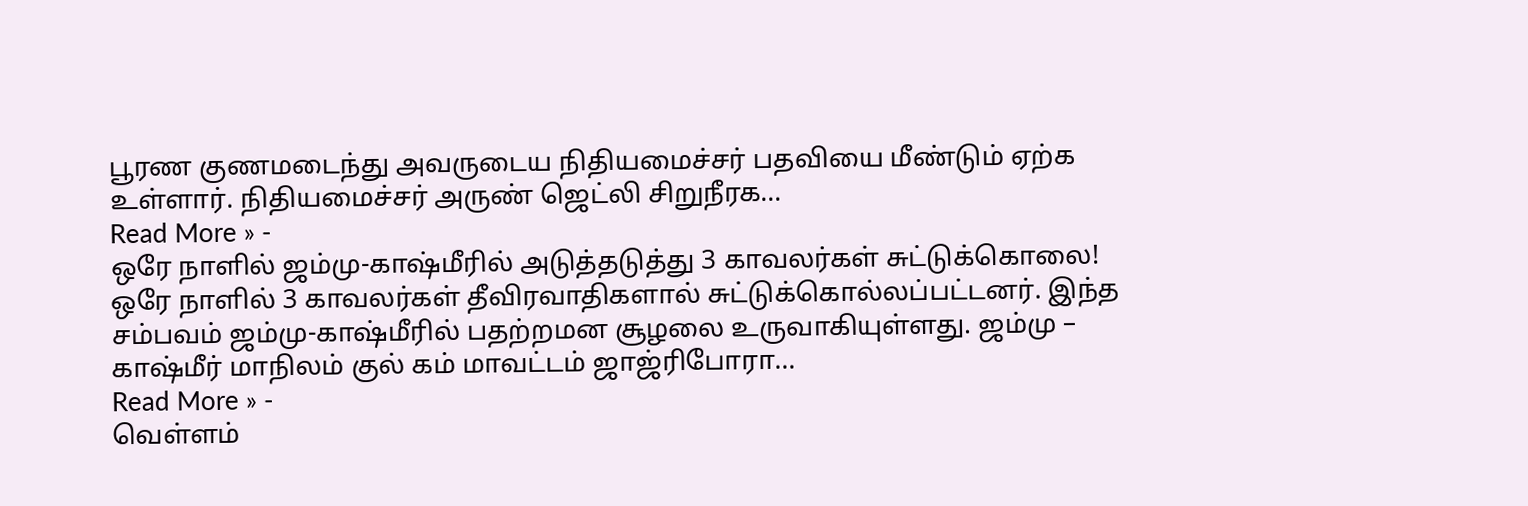பூரண குணமடைந்து அவருடைய நிதியமைச்சர் பதவியை மீண்டும் ஏற்க உள்ளார். நிதியமைச்சர் அருண் ஜெட்லி சிறுநீரக…
Read More » -
ஒரே நாளில் ஜம்மு-காஷ்மீரில் அடுத்தடுத்து 3 காவலர்கள் சுட்டுக்கொலை!
ஒரே நாளில் 3 காவலர்கள் தீவிரவாதிகளால் சுட்டுக்கொல்லப்பட்டனர். இந்த சம்பவம் ஜம்மு-காஷ்மீரில் பதற்றமன சூழலை உருவாகியுள்ளது. ஜம்மு – காஷ்மீர் மாநிலம் குல் கம் மாவட்டம் ஜாஜ்ரிபோரா…
Read More » -
வெள்ளம்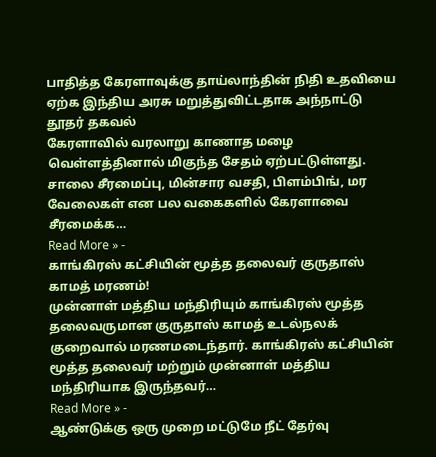பாதித்த கேரளாவுக்கு தாய்லாந்தின் நிதி உதவியை ஏற்க இந்திய அரசு மறுத்துவிட்டதாக அந்நாட்டு தூதர் தகவல்
கேரளாவில் வரலாறு காணாத மழை வெள்ளத்தினால் மிகுந்த சேதம் ஏற்பட்டுள்ளது. சாலை சீரமைப்பு, மின்சார வசதி, பிளம்பிங், மர வேலைகள் என பல வகைகளில் கேரளாவை சீரமைக்க…
Read More » -
காங்கிரஸ் கட்சியின் மூத்த தலைவர் குருதாஸ் காமத் மரணம்!
முன்னாள் மத்திய மந்திரியும் காங்கிரஸ் மூத்த தலைவருமான குருதாஸ் காமத் உடல்நலக் குறைவால் மரணமடைந்தார். காங்கிரஸ் கட்சியின் மூத்த தலைவர் மற்றும் முன்னாள் மத்திய மந்திரியாக இருந்தவர்…
Read More » -
ஆண்டுக்கு ஒரு முறை மட்டுமே நீட் தேர்வு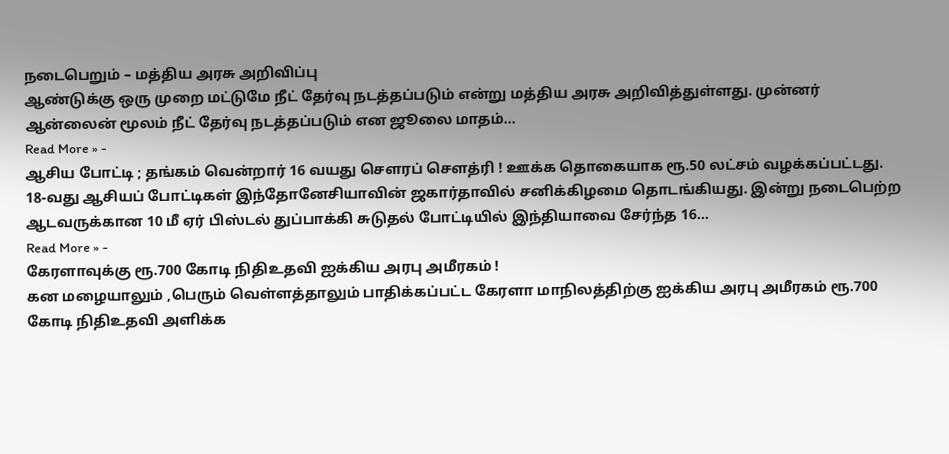நடைபெறும் – மத்திய அரசு அறிவிப்பு
ஆண்டுக்கு ஒரு முறை மட்டுமே நீட் தேர்வு நடத்தப்படும் என்று மத்திய அரசு அறிவித்துள்ளது. முன்னர் ஆன்லைன் மூலம் நீட் தேர்வு நடத்தப்படும் என ஜூலை மாதம்…
Read More » -
ஆசிய போட்டி ; தங்கம் வென்றார் 16 வயது செளரப் செளத்ரி ! ஊக்க தொகையாக ரூ.50 லட்சம் வழக்கப்பட்டது.
18-வது ஆசியப் போட்டிகள் இந்தோனேசியாவின் ஜகார்தாவில் சனிக்கிழமை தொடங்கியது. இன்று நடைபெற்ற ஆடவருக்கான 10 மீ ஏர் பிஸ்டல் துப்பாக்கி சுடுதல் போட்டியில் இந்தியாவை சேர்ந்த 16…
Read More » -
கேரளாவுக்கு ரூ.700 கோடி நிதிஉதவி ஐக்கிய அரபு அமீரகம் !
கன மழையாலும் ,பெரும் வெள்ளத்தாலும் பாதிக்கப்பட்ட கேரளா மாநிலத்திற்கு ஐக்கிய அரபு அமீரகம் ரூ.700 கோடி நிதிஉதவி அளிக்க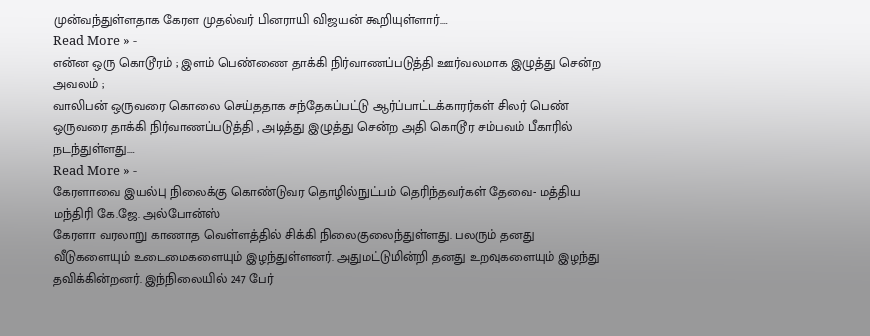முன்வந்துள்ளதாக கேரள முதல்வர் பினராயி விஜயன் கூறியுள்ளார்.…
Read More » -
என்ன ஒரு கொடூரம் ; இளம் பெண்ணை தாக்கி நிர்வாணப்படுத்தி ஊர்வலமாக இழுத்து சென்ற அவலம் ;
வாலிபன் ஒருவரை கொலை செய்ததாக சந்தேகப்பட்டு ஆர்ப்பாட்டக்காரர்கள் சிலர் பெண் ஒருவரை தாக்கி நிர்வாணப்படுத்தி , அடித்து இழுத்து சென்ற அதி கொடூர சம்பவம் பீகாரில் நடந்துள்ளது.…
Read More » -
கேரளாவை இயல்பு நிலைக்கு கொண்டுவர தொழில்நுட்பம் தெரிந்தவர்கள் தேவை- மத்திய மந்திரி கே.ஜே. அல்போன்ஸ்
கேரளா வரலாறு காணாத வெள்ளத்தில் சிக்கி நிலைகுலைந்துள்ளது. பலரும் தனது வீடுகளையும் உடைமைகளையும் இழந்துள்ளனர். அதுமட்டுமின்றி தனது உறவுகளையும் இழந்து தவிக்கின்றனர். இந்நிலையில் 247 பேர்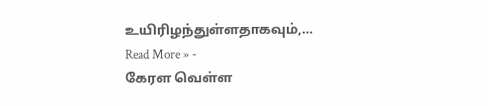உயிரிழந்துள்ளதாகவும்,…
Read More » -
கேரள வெள்ள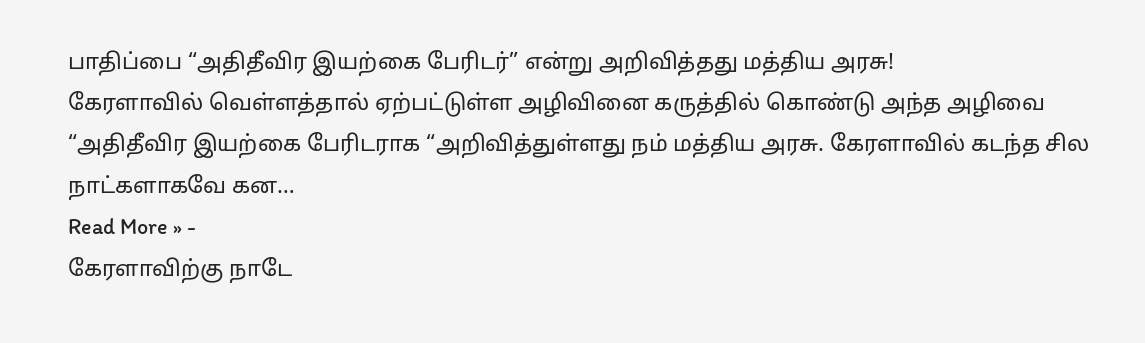பாதிப்பை “அதிதீவிர இயற்கை பேரிடர்” என்று அறிவித்தது மத்திய அரசு!
கேரளாவில் வெள்ளத்தால் ஏற்பட்டுள்ள அழிவினை கருத்தில் கொண்டு அந்த அழிவை “அதிதீவிர இயற்கை பேரிடராக “அறிவித்துள்ளது நம் மத்திய அரசு. கேரளாவில் கடந்த சில நாட்களாகவே கன…
Read More » -
கேரளாவிற்கு நாடே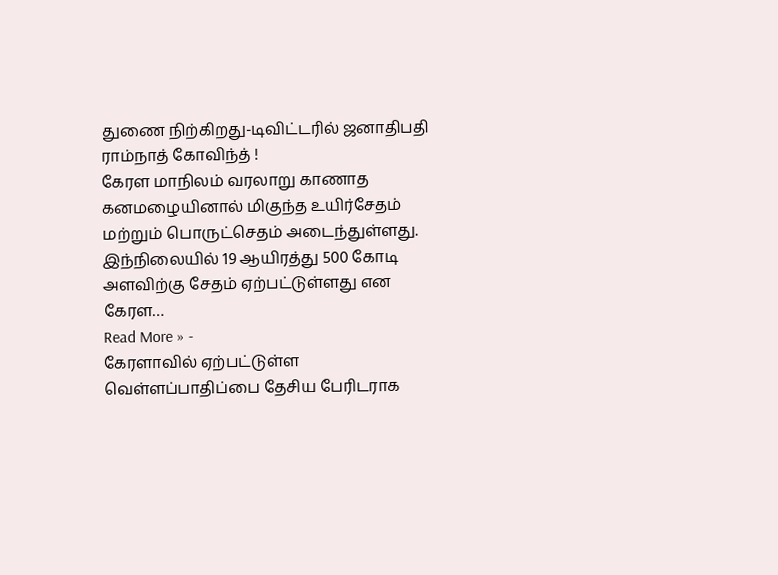துணை நிற்கிறது-டிவிட்டரில் ஜனாதிபதி ராம்நாத் கோவிந்த் !
கேரள மாநிலம் வரலாறு காணாத கனமழையினால் மிகுந்த உயிர்சேதம் மற்றும் பொருட்செதம் அடைந்துள்ளது. இந்நிலையில் 19 ஆயிரத்து 500 கோடி அளவிற்கு சேதம் ஏற்பட்டுள்ளது என கேரள…
Read More » -
கேரளாவில் ஏற்பட்டுள்ள வெள்ளப்பாதிப்பை தேசிய பேரிடராக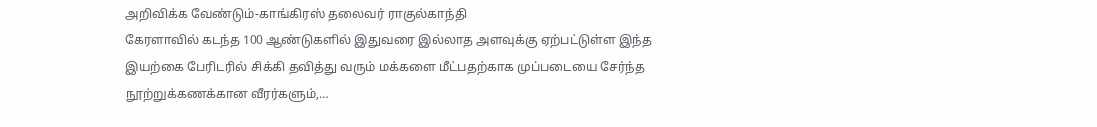அறிவிக்க வேண்டும்-காங்கிரஸ் தலைவர் ராகுல்காந்தி
கேரளாவில் கடந்த 100 ஆண்டுகளில் இதுவரை இல்லாத அளவுக்கு ஏற்பட்டுள்ள இந்த இயற்கை பேரிடரில் சிக்கி தவித்து வரும் மக்களை மீட்பதற்காக முப்படையை சேர்ந்த நூற்றுக்கணக்கான வீரர்களும்,…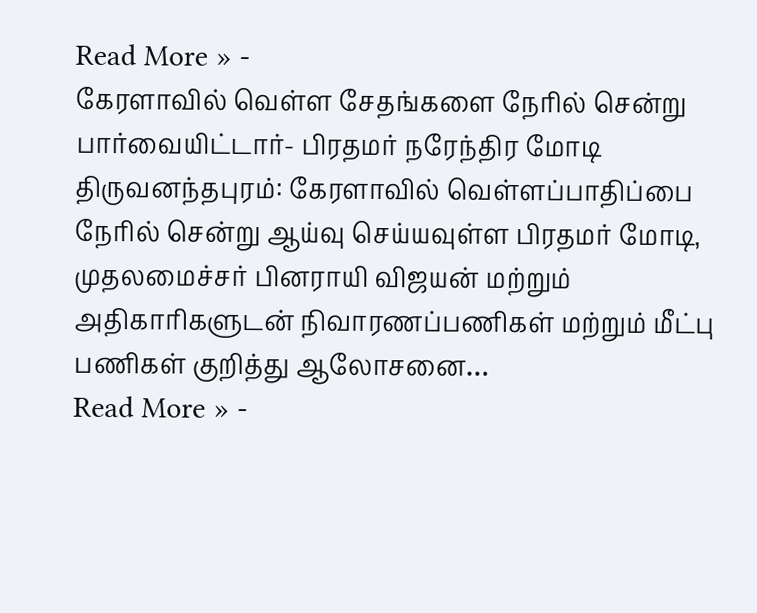Read More » -
கேரளாவில் வெள்ள சேதங்களை நேரில் சென்று பார்வையிட்டார்- பிரதமர் நரேந்திர மோடி
திருவனந்தபுரம்: கேரளாவில் வெள்ளப்பாதிப்பை நேரில் சென்று ஆய்வு செய்யவுள்ள பிரதமர் மோடி, முதலமைச்சர் பினராயி விஜயன் மற்றும் அதிகாரிகளுடன் நிவாரணப்பணிகள் மற்றும் மீட்பு பணிகள் குறித்து ஆலோசனை…
Read More » -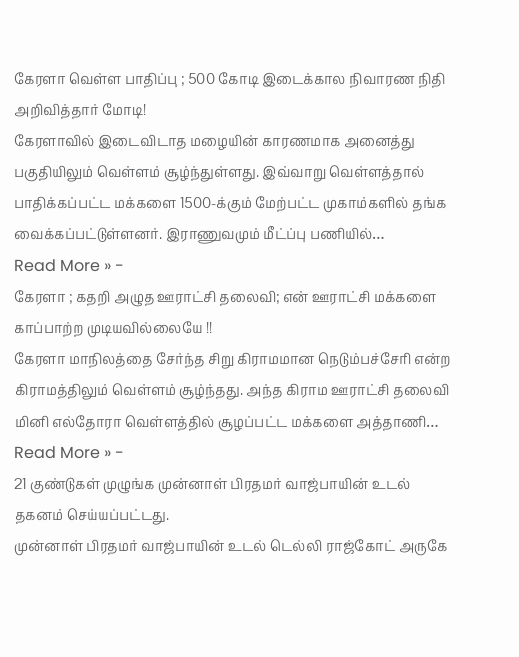கேரளா வெள்ள பாதிப்பு ; 500 கோடி இடைக்கால நிவாரண நிதி அறிவித்தார் மோடி!
கேரளாவில் இடைவிடாத மழையின் காரணமாக அனைத்து பகுதியிலும் வெள்ளம் சூழ்ந்துள்ளது. இவ்வாறு வெள்ளத்தால் பாதிக்கப்பட்ட மக்களை 1500-க்கும் மேற்பட்ட முகாம்களில் தங்க வைக்கப்பட்டுள்ளனர். இராணுவமும் மீட்ப்பு பணியில்…
Read More » -
கேரளா ; கதறி அழுத ஊராட்சி தலைவி; என் ஊராட்சி மக்களை காப்பாற்ற முடியவில்லையே !!
கேரளா மாநிலத்தை சேர்ந்த சிறு கிராமமான நெடும்பச்சேரி என்ற கிராமத்திலும் வெள்ளம் சூழ்ந்தது. அந்த கிராம ஊராட்சி தலைவி மினி எல்தோரா வெள்ளத்தில் சூழப்பட்ட மக்களை அத்தாணி…
Read More » -
21 குண்டுகள் முழுங்க முன்னாள் பிரதமர் வாஜ்பாயின் உடல் தகனம் செய்யப்பட்டது.
முன்னாள் பிரதமர் வாஜ்பாயின் உடல் டெல்லி ராஜ்கோட் அருகே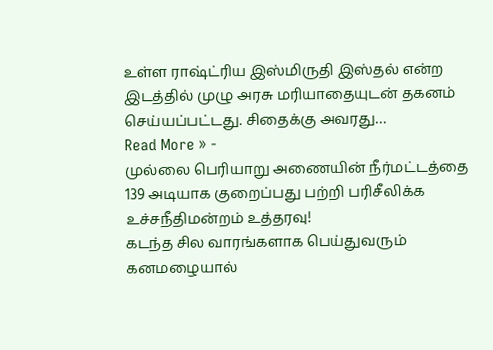உள்ள ராஷ்ட்ரிய இஸ்மிருதி இஸ்தல் என்ற இடத்தில் முழு அரசு மரியாதையுடன் தகனம் செய்யப்பட்டது. சிதைக்கு அவரது…
Read More » -
முல்லை பெரியாறு அணையின் நீர்மட்டத்தை 139 அடியாக குறைப்பது பற்றி பரிசீலிக்க உச்சநீதிமன்றம் உத்தரவு!
கடந்த சில வாரங்களாக பெய்துவரும் கனமழையால்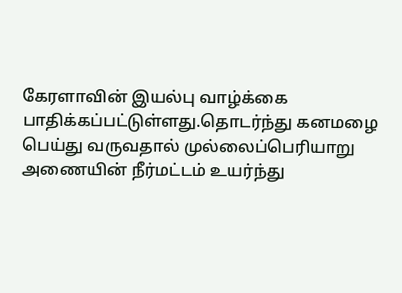கேரளாவின் இயல்பு வாழ்க்கை பாதிக்கப்பட்டுள்ளது.தொடர்ந்து கனமழை பெய்து வருவதால் முல்லைப்பெரியாறு அணையின் நீர்மட்டம் உயர்ந்து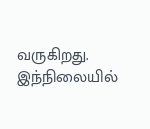வருகிறது. இந்நிலையில்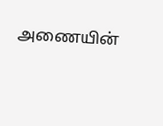அணையின்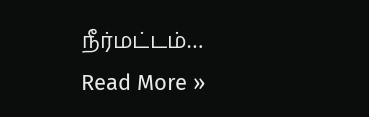நீர்மட்டம்…
Read More »